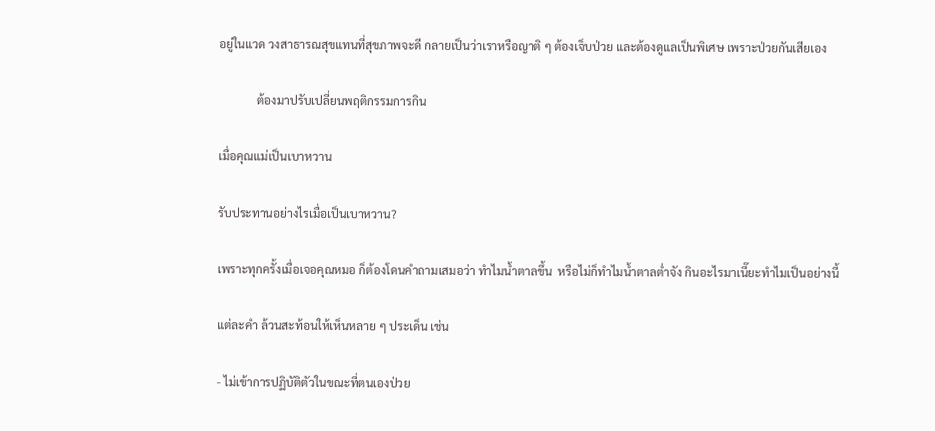อยู่ในแวด วงสาธารณสุขแทนที่สุขภาพจะดี กลายเป็นว่าเราหรือญาติ ๆ ต้องเจ็บป่วย และต้องดูแลเป็นพิเศษ เพราะป่วยกันเสียเอง

             ต้องมาปรับเปลี่ยนพฤติกรรมการกิน

เมื่อคุณแม่เป็นเบาหวาน

รับประทานอย่างไรเมื่อเป็นเบาหวาน?

เพราะทุกครั้งเมื่อเจอคุณหมอ ก็ต้องโดนคำถามเสมอว่า ทำไมน้ำตาลขึ้น  หรือไม่ก็ทำไมน้ำตาลต่ำจัง กินอะไรมาเนี๊ยะทำไมเป็นอย่างนี้

แต่ละคำ ล้วนสะท้อนให้เห็นหลาย ๆ ประเด็น เช่น

- ไม่เข้าการปฏิบัติตัวในขณะที่ตนเองป่วย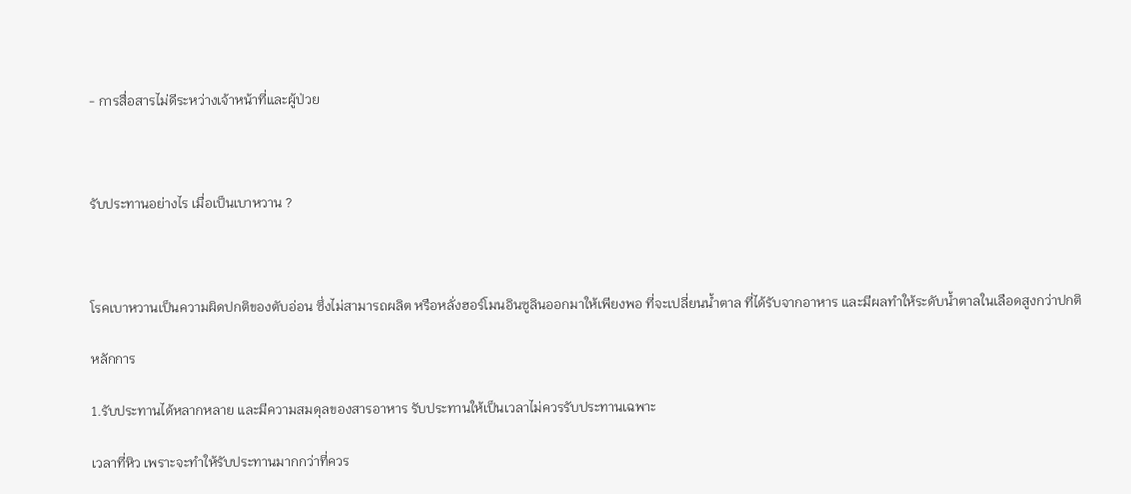- การสื่อสารไม่ดีระหว่างเจ้าหน้าที่และผู้ป่วย



รับประทานอย่างไร เมื่อเป็นเบาหวาน ?



โรคเบาหวานเป็นความผิดปกติของตับอ่อน ซึ่งไม่สามารถผลิต หรือหลั่งฮอร์โมนอินซูลินออกมาให้เพียงพอ ที่จะเปลี่ยนน้ำตาล ที่ได้รับจากอาหาร และมีผลทำให้ระดับน้ำตาลในเลือดสูงกว่าปกติ

หลักการ

1.รับประทานได้หลากหลาย และมีความสมดุลของสารอาหาร รับประทานให้เป็นเวลาไม่ควรรับประทานเฉพาะ

เวลาที่หิว เพราะจะทำให้รับประทานมากกว่าที่ควร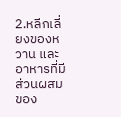2.หลีกเลี่ยงของหวาน และอาหารที่มีส่วนผสมของ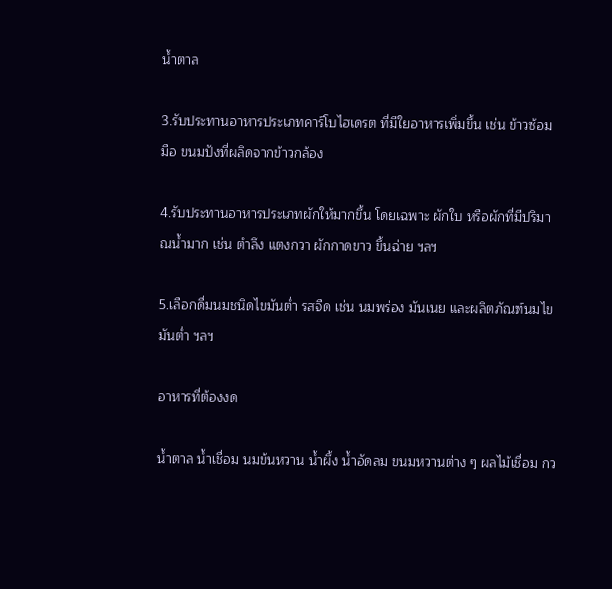น้ำตาล

3.รับประทานอาหารประเภทคาร์โบไฮเดรต ที่มีใยอาหารเพิ่มขึ้น เช่น ข้าวซ้อมมือ ขนมปังที่ผลิดจากข้าวกล้อง

4.รับประทานอาหารประเภทผักให้มากขึ้น โดยเฉพาะ ผักใบ หรือผักที่มีปริมาณน้ำมาก เช่น ตำลึง แตงกวา ผักกาดขาว ขึ้นฉ่าย ฯลฯ

5.เลือกดื่มนมชนิดไขมันต่ำ รสจืด เช่น นมพร่อง มันเนย และผลิตภัณฑ์นมไขมันต่ำ ฯลฯ

อาหารที่ต้องงด

น้ำตาล น้ำเชื่อม นมข้นหวาน น้ำผึ้ง น้ำอัดลม ขนมหวานต่าง ๆ ผลไม้เชื่อม กว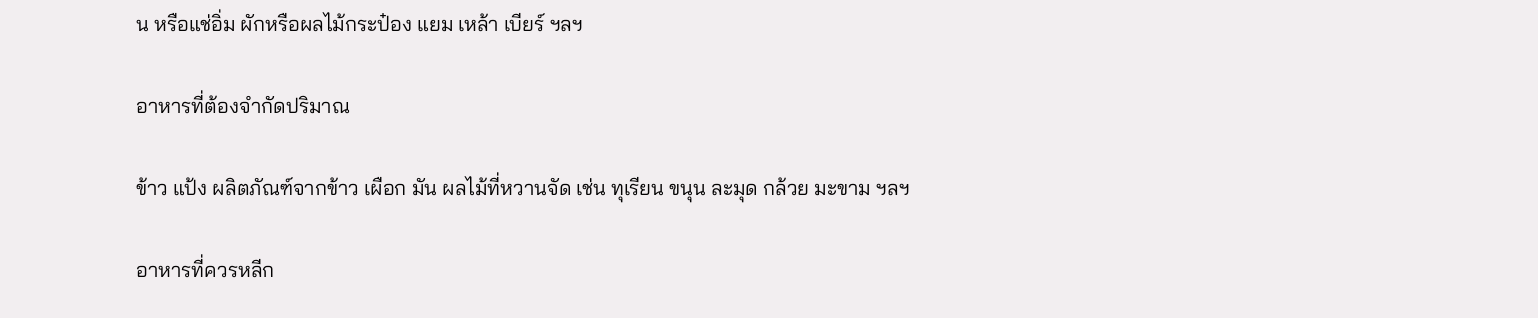น หรือแช่อิ่ม ผักหรือผลไม้กระป๋อง แยม เหล้า เบียร์ ฯลฯ

อาหารที่ต้องจำกัดปริมาณ

ข้าว แป้ง ผลิตภัณฑ์จากข้าว เผือก มัน ผลไม้ที่หวานจัด เช่น ทุเรียน ขนุน ละมุด กล้วย มะขาม ฯลฯ

อาหารที่ควรหลีก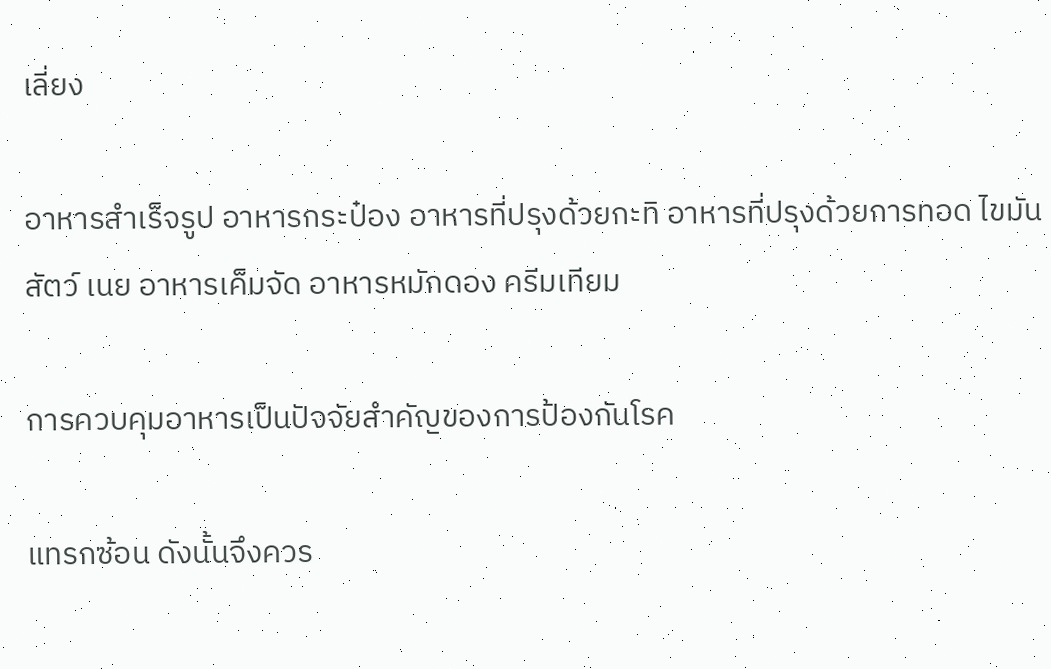เลี่ยง

อาหารสำเร็จรูป อาหารกระป๋อง อาหารที่ปรุงด้วยกะทิ อาหารที่ปรุงด้วยการทอด ไขมันสัตว์ เนย อาหารเค็มจัด อาหารหมักดอง ครีมเทียม

การควบคุมอาหารเป็นปัจจัยสำคัญของการป้องกันโรค

แทรกซ้อน ดังนั้นจึงควร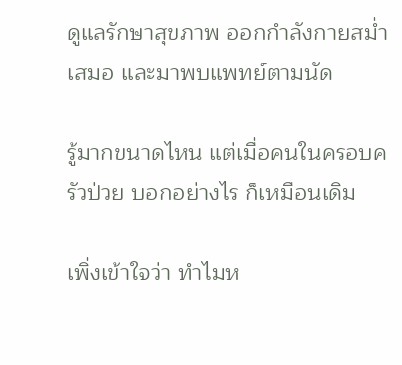ดูแลรักษาสุขภาพ ออกกำลังกายสม่ำเสมอ และมาพบแพทย์ตามนัด

รู้มากขนาดไหน แต่เมื่อคนในครอบครัวป่วย บอกอย่างไร ก็เหมือนเดิม

เพิ่งเข้าใจว่า ทำไมห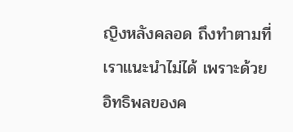ญิงหลังคลอด ถึงทำตามที่เราแนะนำไม่ได้ เพราะด้วยอิทธิพลของค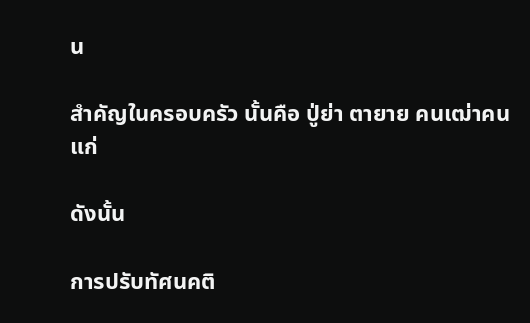น

สำคัญในครอบครัว นั้นคือ ปู่ย่า ตายาย คนเฒ่าคนแก่

ดังนั้น

การปรับทัศนคติ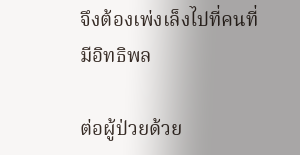จึงต้องเพ่งเล็งไปที่คนที่มีอิทธิพล

ต่อผู้ป่วยด้วย